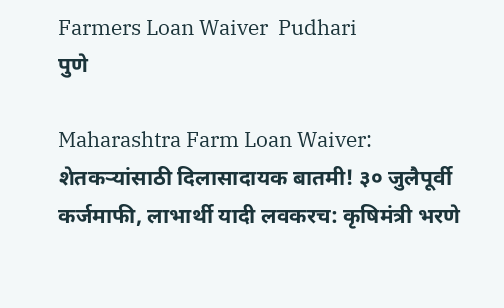Farmers Loan Waiver  Pudhari
पुणे

Maharashtra Farm Loan Waiver: शेतकऱ्यांसाठी दिलासादायक बातमी! ३० जुलैपूर्वी कर्जमाफी, लाभार्थी यादी लवकरच: कृषिमंत्री भरणे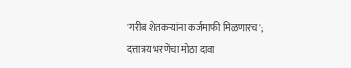'गरीब शेतकऱ्यांना कर्जमाफी मिळणारच'; दत्तात्रय भरणेंचा मोठा दावा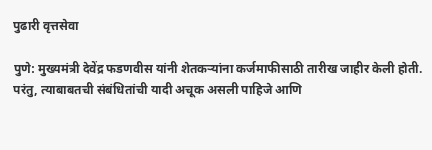पुढारी वृत्तसेवा

पुणे: मुख्यमंत्री देवेंद्र फडणवीस यांनी शेतकऱ्यांना कर्जमाफीसाठी तारीख जाहीर केली होती. परंतु, त्याबाबतची संबंधितांची यादी अचूक असली पाहिजे आणि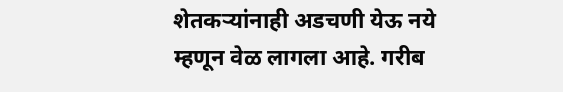शेतकऱ्यांनाही अडचणी येऊ नये म्हणून वेळ लागला आहे. गरीब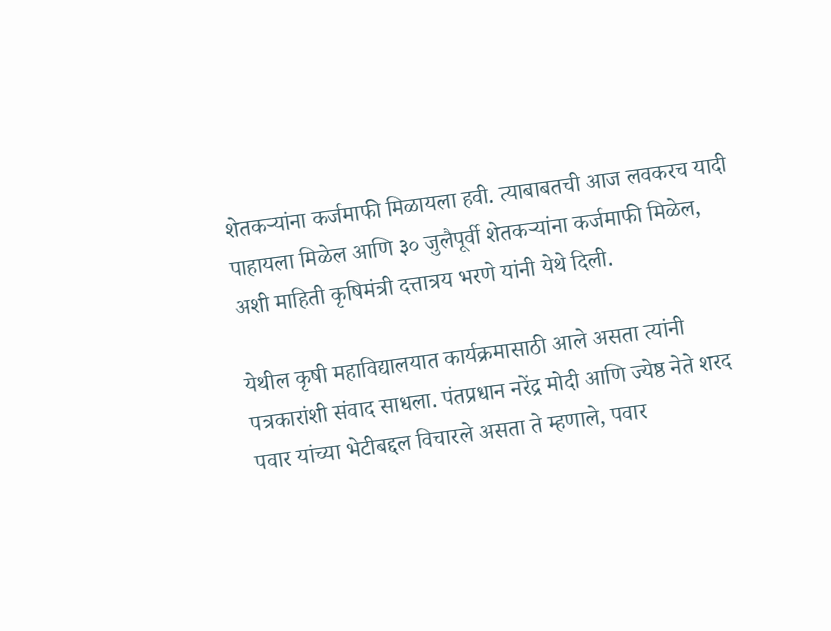शेतकऱ्यांना कर्जमाफी मिळायला हवी. त्याबाबतची आज लवकरच यादी पाहायला मिळेल आणि ३० जुलैपूर्वी शेतकऱ्यांना कर्जमाफी मिळेल, अशी माहिती कृषिमंत्री दत्तात्रय भरणे यांनी येथे दिली.

येथील कृषी महाविद्यालयात कार्यक्रमासाठी आले असता त्यांनी पत्रकारांशी संवाद साधला. पंतप्रधान नरेंद्र मोदी आणि ज्येष्ठ नेते शरद पवार यांच्या भेटीबद्दल विचारले असता ते म्हणाले, पवार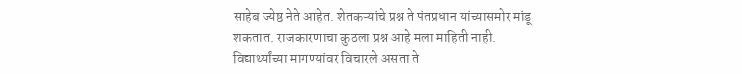साहेब ज्येष्ठ नेते आहेत. शेतकऱ्यांचे प्रश्न ते पंतप्रधान यांच्यासमोर मांडू शकतात. राजकारणाचा कुठला प्रश्न आहे मला माहिती नाही. विद्यार्थ्यांच्या मागण्यांवर विचारले असता ते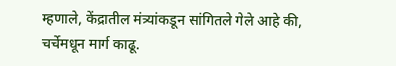म्हणाले, केंद्रातील मंत्र्यांकडून सांगितले गेले आहे की, चर्चेमधून मार्ग काढू.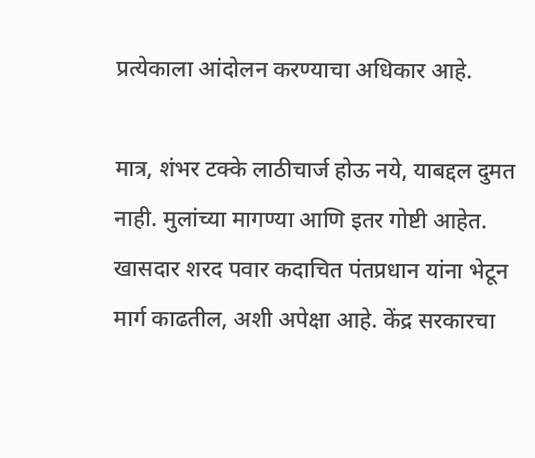प्रत्येकाला आंदोलन करण्याचा अधिकार आहे.

मात्र, शंभर टक्‍के लाठीचार्ज होऊ नये, याबद्दल दुमत नाही. मुलांच्या मागण्या आणि इतर गोष्टी आहेत. खासदार शरद पवार कदाचित पंतप्रधान यांना भेटून मार्ग काढतील, अशी अपेक्षा आहे. केंद्र सरकारचा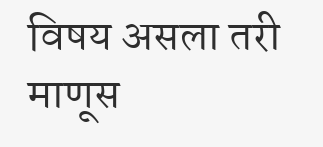विषय असला तरी माणूस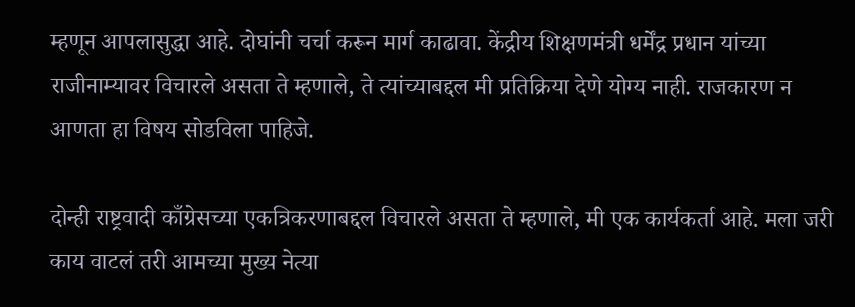म्हणून आपलासुद्धा आहे. दोघांनी चर्चा करून मार्ग काढावा. केंद्रीय शिक्षणमंत्री धर्मेंद्र प्रधान यांच्या राजीनाम्यावर विचारले असता ते म्हणाले, ते त्यांच्याबद्दल मी प्रतिक्रिया देणे योग्य नाही. राजकारण न आणता हा विषय सोडविला पाहिजे.

दोन्ही राष्ट्रवादी काँग्रेसच्या एकत्रिकरणाबद्दल विचारले असता ते म्हणाले, मी एक कार्यकर्ता आहे. मला जरी काय वाटलं तरी आमच्या मुख्य नेत्या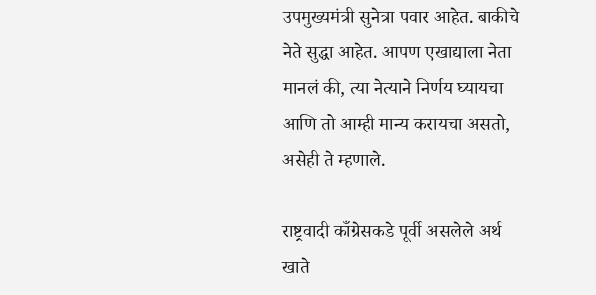उपमुख्यमंत्री सुनेत्रा पवार आहेत. बाकीचे नेते सुद्धा आहेत. आपण एखाद्याला नेता मानलं की, त्या नेत्याने निर्णय घ्यायचा आणि तो आम्ही मान्य करायचा असतो, असेही ते म्हणाले.

राष्ट्रवादी काँग्रेसकडे पूर्वी असलेले अर्थ खाते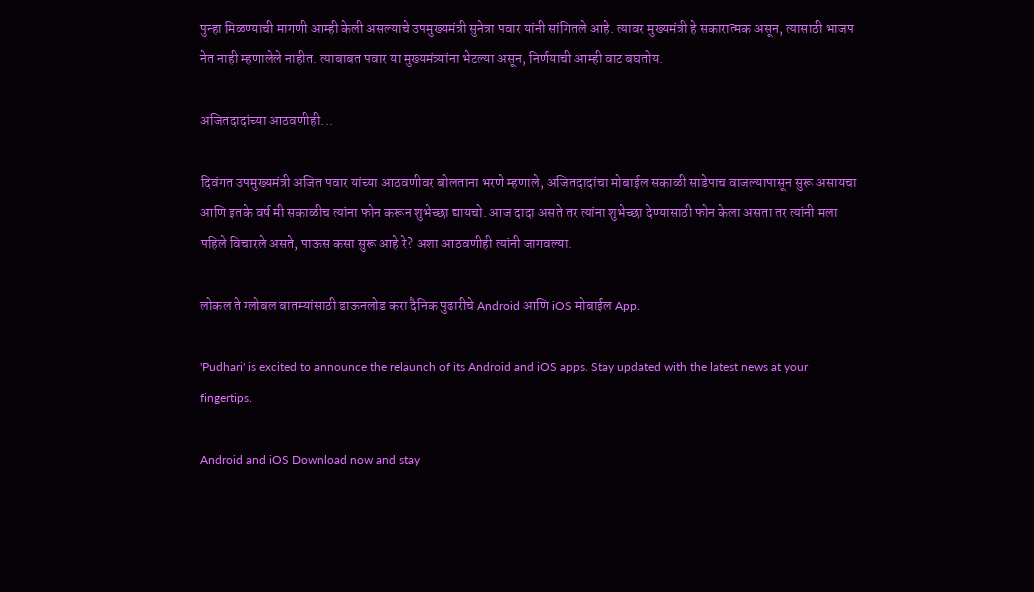पुन्हा मिळण्याची मागणी आम्ही केली असल्याचे उपमुख्यमंत्री सुनेत्रा पवार यांनी सांगितले आहे. त्यावर मुख्यमंत्री हे सकारात्मक असून, त्यासाठी भाजप नेत नाही म्हणालेले नाहीत. त्याबाबत पवार या मुख्यमंत्र्यांना भेटल्या असून, निर्णयाची आम्ही वाट बघतोय.

अजितदादांच्या आठवणीही...

दिवंगत उपमुख्यमंत्री अजित पवार यांच्या आठवणीवर बोलताना भरणे म्हणाले, अजितदादांचा मोबाईल सकाळी साडेपाच वाजल्यापासून सुरू असायचा आणि इतके वर्ष मी सकाळीच त्यांना फोन करून शुभेच्छा द्यायचो. आज दादा असते तर त्यांना शुभेच्छा देण्यासाठी फोन केला असता तर त्यांनी मला पहिले विचारले असते, पाऊस कसा सुरू आहे रे? अशा आठवणीही त्यांनी जागवल्या.

लोकल ते ग्लोबल बातम्यांसाठी डाऊनलोड करा दैनिक पुढारीचे Android आणि iOS मोबाईल App.

'Pudhari' is excited to announce the relaunch of its Android and iOS apps. Stay updated with the latest news at your fingertips.

Android and iOS Download now and stay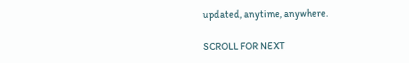updated, anytime, anywhere.

SCROLL FOR NEXT